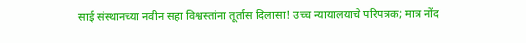साई संस्थानच्या नवीन सहा विश्वस्तांना तूर्तास दिलासा! उच्च न्यायालयाचे परिपत्रक; मात्र नोंद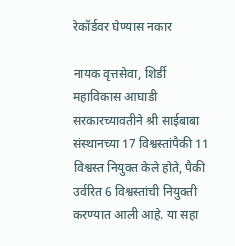रेकॉर्डवर घेण्यास नकार

नायक वृत्तसेवा, शिर्डी
महाविकास आघाडी सरकारच्यावतीने श्री साईबाबा संस्थानच्या 17 विश्वस्तांपैकी 11 विश्वस्त नियुक्त केले होते, पैकी उर्वरित 6 विश्वस्तांची नियुक्ती करण्यात आली आहे. या सहा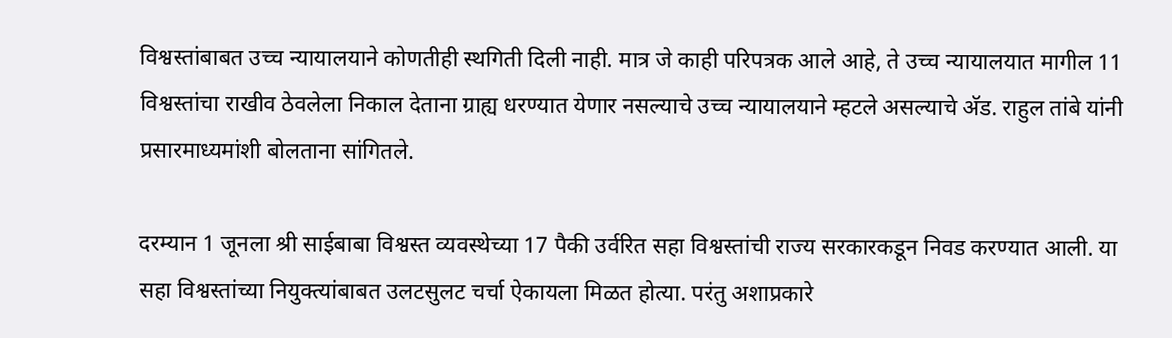विश्वस्तांबाबत उच्च न्यायालयाने कोणतीही स्थगिती दिली नाही. मात्र जे काही परिपत्रक आले आहे, ते उच्च न्यायालयात मागील 11 विश्वस्तांचा राखीव ठेवलेला निकाल देताना ग्राह्य धरण्यात येणार नसल्याचे उच्च न्यायालयाने म्हटले असल्याचे अ‍ॅड. राहुल तांबे यांनी प्रसारमाध्यमांशी बोलताना सांगितले.

दरम्यान 1 जूनला श्री साईबाबा विश्वस्त व्यवस्थेच्या 17 पैकी उर्वरित सहा विश्वस्तांची राज्य सरकारकडून निवड करण्यात आली. या सहा विश्वस्तांच्या नियुक्त्यांबाबत उलटसुलट चर्चा ऐकायला मिळत होत्या. परंतु अशाप्रकारे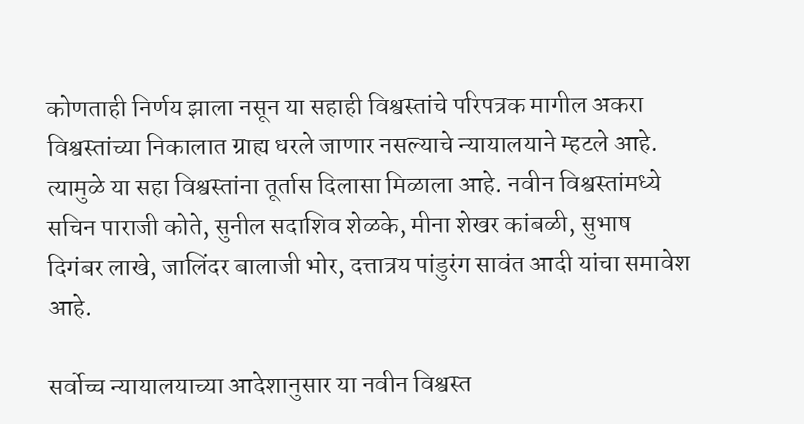कोणताही निर्णय झाला नसून या सहाही विश्वस्तांचे परिपत्रक मागील अकरा विश्वस्तांच्या निकालात ग्राह्य धरले जाणार नसल्याचे न्यायालयाने म्हटले आहे. त्यामुळे या सहा विश्वस्तांना तूर्तास दिलासा मिळाला आहे. नवीन विश्वस्तांमध्ये सचिन पाराजी कोते, सुनील सदाशिव शेळके, मीना शेखर कांबळी, सुभाष दिगंबर लाखे, जालिंदर बालाजी भोर, दत्तात्रय पांडुरंग सावंत आदी यांचा समावेश आहे.

सर्वोच्च न्यायालयाच्या आदेशानुसार या नवीन विश्वस्त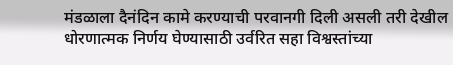मंडळाला दैनंदिन कामे करण्याची परवानगी दिली असली तरी देखील धोरणात्मक निर्णय घेण्यासाठी उर्वरित सहा विश्वस्तांच्या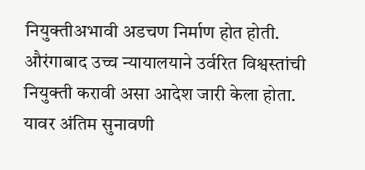नियुक्तीअभावी अडचण निर्माण होत होती. औरंगाबाद उच्च न्यायालयाने उर्वरित विश्वस्तांची नियुक्ती करावी असा आदेश जारी केला होता. यावर अंतिम सुनावणी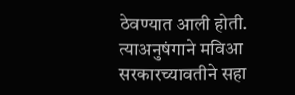ठेवण्यात आली होती. त्याअनुषंगाने मविआ सरकारच्यावतीने सहा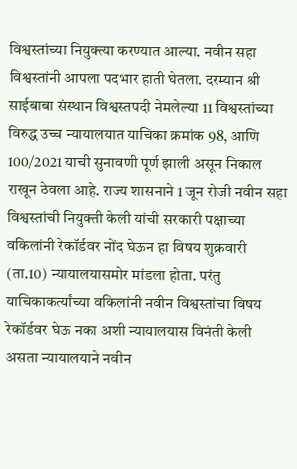विश्वस्तांच्या नियुक्त्या करण्यात आल्या. नवीन सहा विश्वस्तांनी आपला पदभार हाती घेतला. दरम्यान श्री साईबाबा संस्थान विश्वस्तपदी नेमलेल्या 11 विश्वस्तांच्या विरुद्ध उच्च न्यायालयात याचिका क्रमांक 98, आणि 100/2021 याची सुनावणी पूर्ण झाली असून निकाल राखून ठेवला आहे. राज्य शासनाने 1 जून रोजी नवीन सहा विश्वस्तांची नियुक्ती केली यांची सरकारी पक्षाच्या वकिलांनी रेकॉर्डवर नोंद घेऊन हा विषय शुक्रवारी (ता.10) न्यायालयासमोर मांडला होता. परंतु याचिकाकर्त्यांच्या वकिलांनी नवीन विश्वस्तांचा विषय रेकॉर्डवर घेऊ नका अशी न्यायालयास विनंती केली असता न्यायालयाने नवीन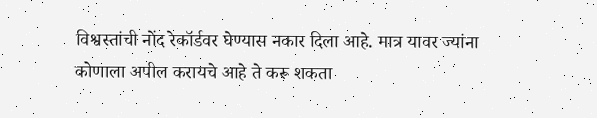विश्वस्तांची नोंद रेकॉर्डवर घेण्यास नकार दिला आहे. मात्र यावर ज्यांना कोणाला अपील करायचे आहे ते करू शकता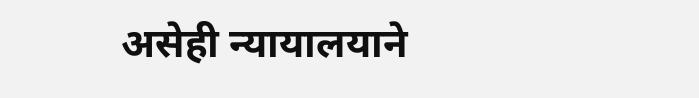असेही न्यायालयाने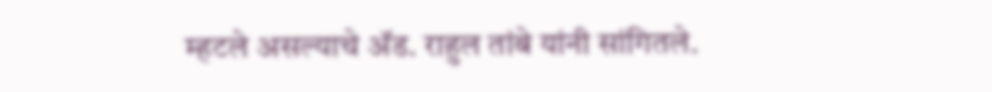म्हटले असल्याचे अ‍ॅड. राहुल तांबे यांनी सांगितले.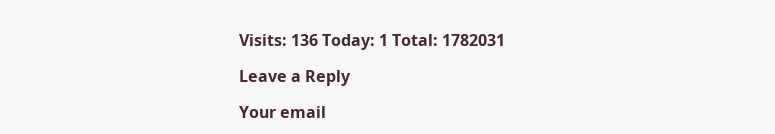Visits: 136 Today: 1 Total: 1782031

Leave a Reply

Your email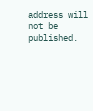address will not be published.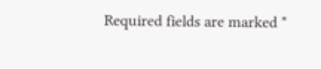Required fields are marked *